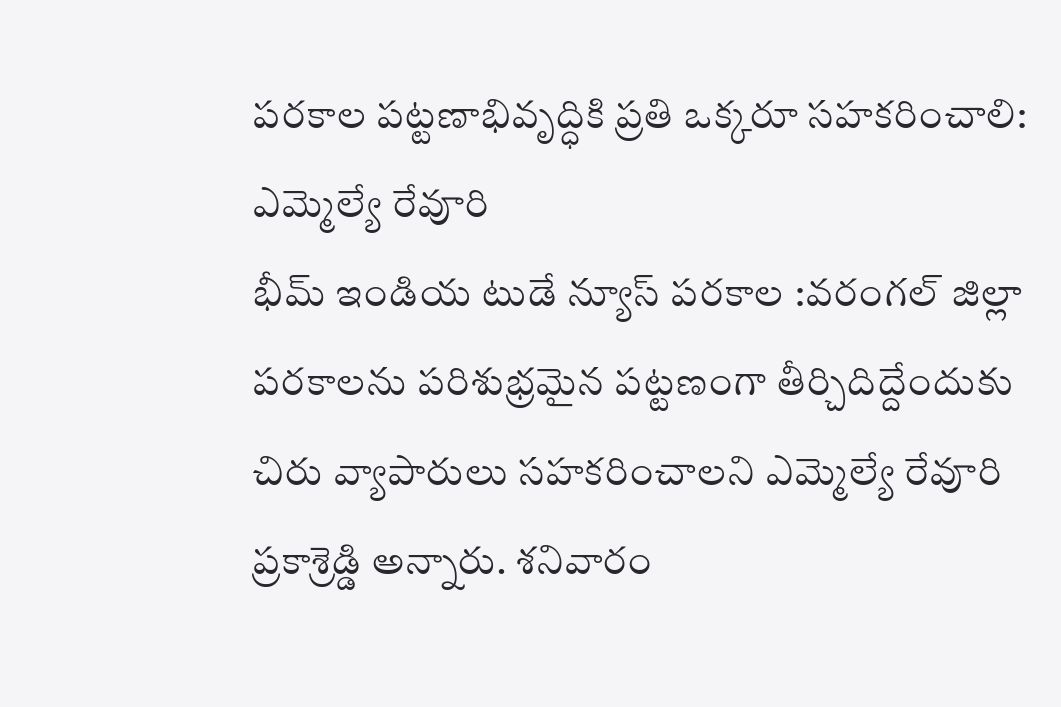పరకాల పట్టణాభివృద్ధికి ప్రతి ఒక్కరూ సహకరించాలి: ఎమ్మెల్యే రేవూరి
భీమ్ ఇండియ టుడే న్యూస్ పరకాల :వరంగల్ జిల్లా పరకాలను పరిశుభ్రమైన పట్టణంగా తీర్చిదిద్దేందుకు చిరు వ్యాపారులు సహకరించాలని ఎమ్మెల్యే రేవూరి ప్రకాశ్రెడ్డి అన్నారు. శనివారం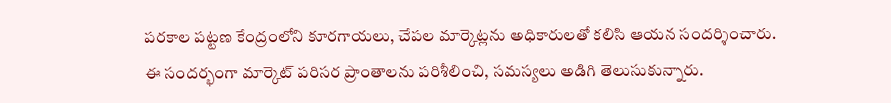పరకాల పట్టణ కేంద్రంలోని కూరగాయలు, చేపల మార్కెట్లను అధికారులతో కలిసి ఆయన సందర్శించారు. ఈ సందర్భంగా మార్కెట్ పరిసర ప్రాంతాలను పరిశీలించి, సమస్యలు అడిగి తెలుసుకున్నారు.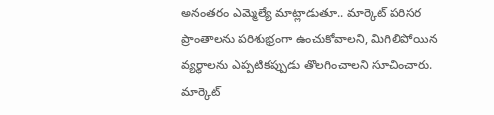అనంతరం ఎమ్మెల్యే మాట్లాడుతూ.. మార్కెట్ పరిసర ప్రాంతాలను పరిశుభ్రంగా ఉంచుకోవాలని, మిగిలిపోయిన వ్యర్థాలను ఎప్పటికప్పుడు తొలగించాలని సూచించారు. మార్కెట్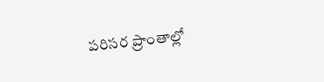పరిసర ప్రాంతాల్లో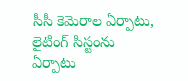సీసీ కెమెరాల ఏర్పాటు, లైటింగ్ సిస్టంను ఏర్పాటు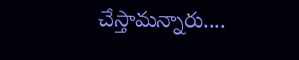చేస్తామన్నారు....